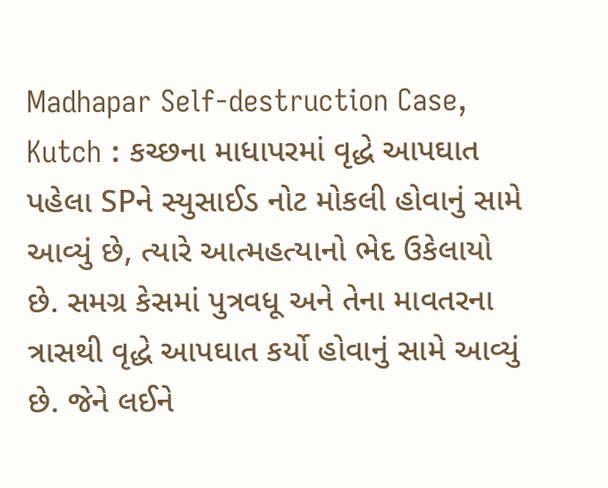Madhapar Self-destruction Case, Kutch : કચ્છના માધાપરમાં વૃદ્ધે આપઘાત પહેલા SPને સ્યુસાઈડ નોટ મોકલી હોવાનું સામે આવ્યું છે, ત્યારે આત્મહત્યાનો ભેદ ઉકેલાયો છે. સમગ્ર કેસમાં પુત્રવધૂ અને તેના માવતરના ત્રાસથી વૃદ્ધે આપઘાત કર્યો હોવાનું સામે આવ્યું છે. જેને લઈને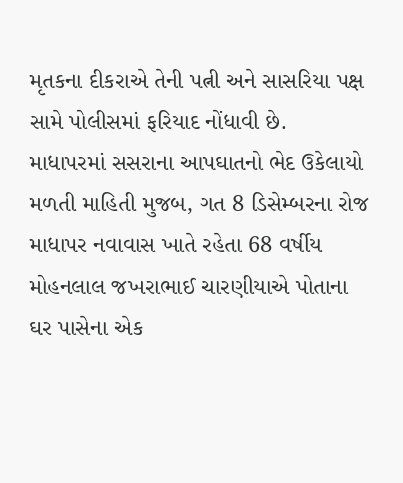મૃતકના દીકરાએ તેની પત્ની અને સાસરિયા પક્ષ સામે પોલીસમાં ફરિયાદ નોંધાવી છે.
માધાપરમાં સસરાના આપઘાતનો ભેદ ઉકેલાયો
મળતી માહિતી મુજબ, ગત 8 ડિસેમ્બરના રોજ માધાપર નવાવાસ ખાતે રહેતા 68 વર્ષીય મોહનલાલ જખરાભાઈ ચારણીયાએ પોતાના ઘર પાસેના એક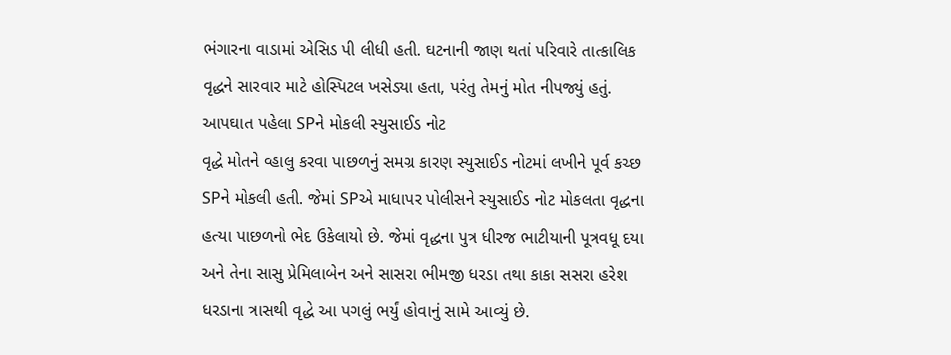ભંગારના વાડામાં એસિડ પી લીધી હતી. ઘટનાની જાણ થતાં પરિવારે તાત્કાલિક વૃદ્ધને સારવાર માટે હોસ્પિટલ ખસેડ્યા હતા, પરંતુ તેમનું મોત નીપજ્યું હતું.
આપઘાત પહેલા SPને મોકલી સ્યુસાઈડ નોટ
વૃદ્ધે મોતને વ્હાલુ કરવા પાછળનું સમગ્ર કારણ સ્યુસાઈડ નોટમાં લખીને પૂર્વ કચ્છ SPને મોકલી હતી. જેમાં SPએ માધાપર પોલીસને સ્યુસાઈડ નોટ મોકલતા વૃદ્ધના હત્યા પાછળનો ભેદ ઉકેલાયો છે. જેમાં વૃદ્ધના પુત્ર ધીરજ ભાટીયાની પૂત્રવધૂ દયા અને તેના સાસુ પ્રેમિલાબેન અને સાસરા ભીમજી ધરડા તથા કાકા સસરા હરેશ ધરડાના ત્રાસથી વૃદ્ધે આ પગલું ભર્યું હોવાનું સામે આવ્યું છે.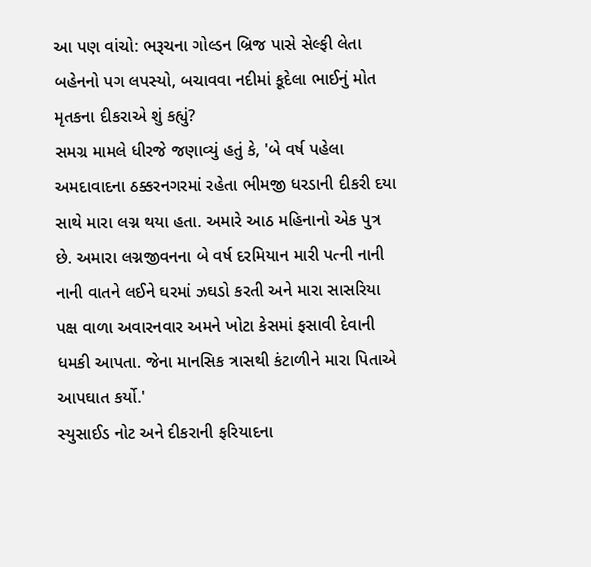આ પણ વાંચો: ભરૂચના ગોલ્ડન બ્રિજ પાસે સેલ્ફી લેતા બહેનનો પગ લપસ્યો, બચાવવા નદીમાં કૂદેલા ભાઈનું મોત
મૃતકના દીકરાએ શું કહ્યું?
સમગ્ર મામલે ધીરજે જણાવ્યું હતું કે, 'બે વર્ષ પહેલા અમદાવાદના ઠક્કરનગરમાં રહેતા ભીમજી ધરડાની દીકરી દયા સાથે મારા લગ્ન થયા હતા. અમારે આઠ મહિનાનો એક પુત્ર છે. અમારા લગ્નજીવનના બે વર્ષ દરમિયાન મારી પત્ની નાની નાની વાતને લઈને ઘરમાં ઝઘડો કરતી અને મારા સાસરિયા પક્ષ વાળા અવારનવાર અમને ખોટા કેસમાં ફસાવી દેવાની ધમકી આપતા. જેના માનસિક ત્રાસથી કંટાળીને મારા પિતાએ આપઘાત કર્યો.'
સ્યુસાઈડ નોટ અને દીકરાની ફરિયાદના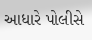આધારે પોલીસે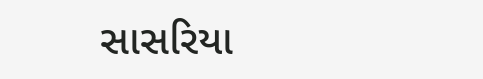સાસરિયા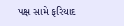પક્ષ સામે ફરિયાદ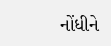નોંધીને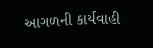આગળની કાર્યવાહી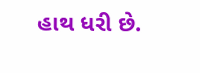હાથ ધરી છે.